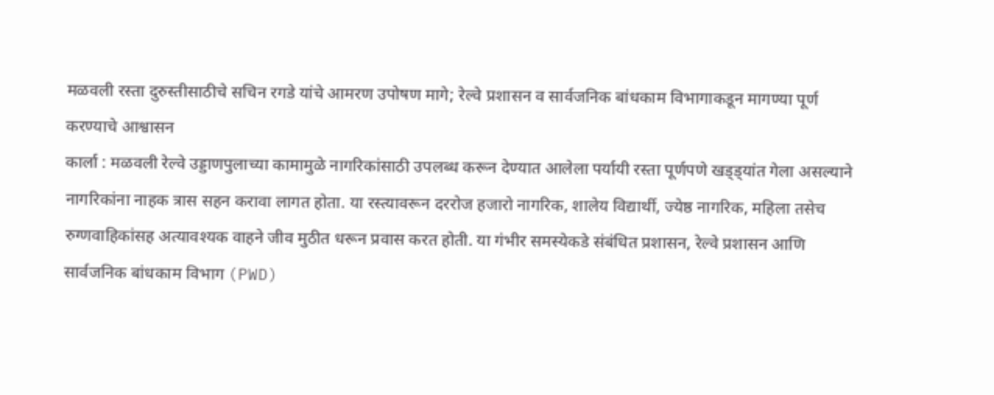मळवली रस्ता दुरुस्तीसाठीचे सचिन रगडे यांचे आमरण उपोषण मागे; रेल्वे प्रशासन व सार्वजनिक बांधकाम विभागाकडून मागण्या पूर्ण करण्याचे आश्वासन
कार्ला : मळवली रेल्वे उड्डाणपुलाच्या कामामुळे नागरिकांसाठी उपलब्ध करून देण्यात आलेला पर्यायी रस्ता पूर्णपणे खड्ड्यांत गेला असल्याने नागरिकांना नाहक त्रास सहन करावा लागत होता. या रस्त्यावरून दररोज हजारो नागरिक, शालेय विद्यार्थी, ज्येष्ठ नागरिक, महिला तसेच रुग्णवाहिकांसह अत्यावश्यक वाहने जीव मुठीत धरून प्रवास करत होती. या गंभीर समस्येकडे संबंधित प्रशासन, रेल्वे प्रशासन आणि सार्वजनिक बांधकाम विभाग (PWD)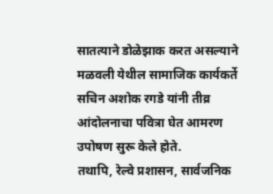सातत्याने डोळेझाक करत असल्याने मळवली येथील सामाजिक कार्यकर्ते सचिन अशोक रगडे यांनी तीव्र आंदोलनाचा पवित्रा घेत आमरण उपोषण सुरू केले होते.
तथापि, रेल्वे प्रशासन, सार्वजनिक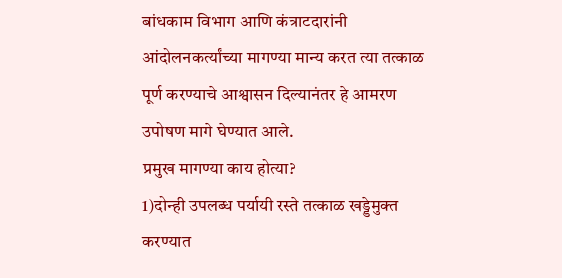बांधकाम विभाग आणि कंत्राटदारांनी आंदोलनकर्त्यांच्या मागण्या मान्य करत त्या तत्काळ पूर्ण करण्याचे आश्वासन दिल्यानंतर हे आमरण उपोषण मागे घेण्यात आले.
प्रमुख मागण्या काय होत्या?
1)दोन्ही उपलब्ध पर्यायी रस्ते तत्काळ खड्डेमुक्त करण्यात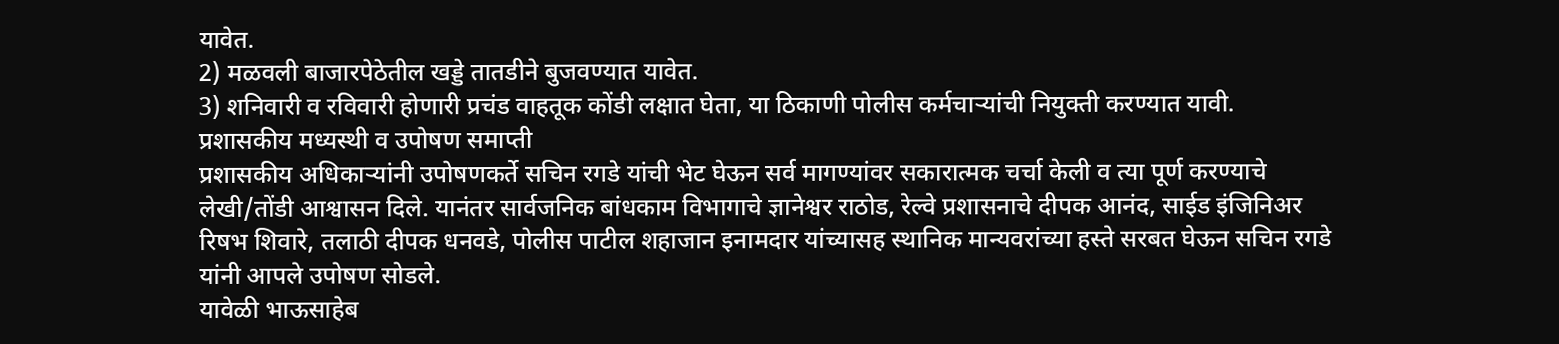यावेत.
2) मळवली बाजारपेठेतील खड्डे तातडीने बुजवण्यात यावेत.
3) शनिवारी व रविवारी होणारी प्रचंड वाहतूक कोंडी लक्षात घेता, या ठिकाणी पोलीस कर्मचाऱ्यांची नियुक्ती करण्यात यावी.
प्रशासकीय मध्यस्थी व उपोषण समाप्ती
प्रशासकीय अधिकाऱ्यांनी उपोषणकर्ते सचिन रगडे यांची भेट घेऊन सर्व मागण्यांवर सकारात्मक चर्चा केली व त्या पूर्ण करण्याचे लेखी/तोंडी आश्वासन दिले. यानंतर सार्वजनिक बांधकाम विभागाचे ज्ञानेश्वर राठोड, रेल्वे प्रशासनाचे दीपक आनंद, साईड इंजिनिअर रिषभ शिवारे, तलाठी दीपक धनवडे, पोलीस पाटील शहाजान इनामदार यांच्यासह स्थानिक मान्यवरांच्या हस्ते सरबत घेऊन सचिन रगडे यांनी आपले उपोषण सोडले.
यावेळी भाऊसाहेब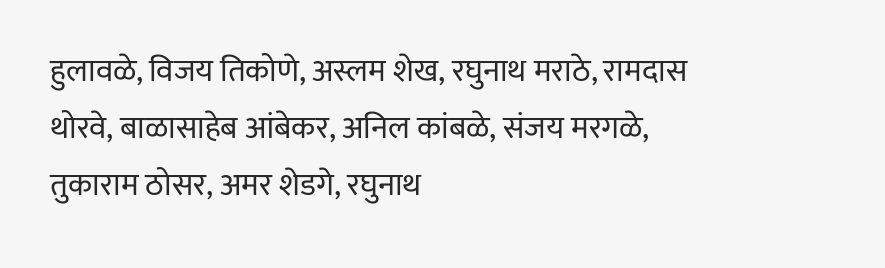हुलावळे, विजय तिकोणे, अस्लम शेख, रघुनाथ मराठे, रामदास थोरवे, बाळासाहेब आंबेकर, अनिल कांबळे, संजय मरगळे, तुकाराम ठोसर, अमर शेडगे, रघुनाथ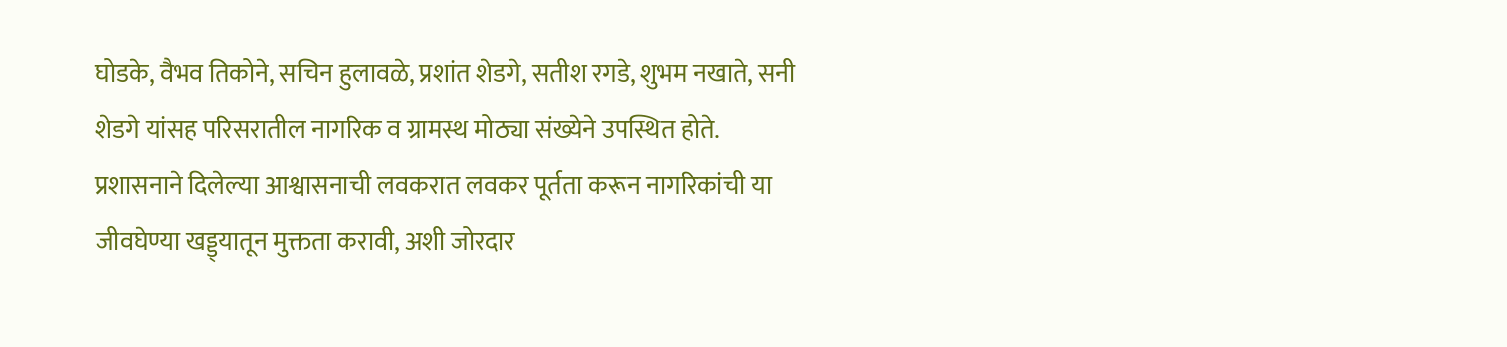घोडके, वैभव तिकोने, सचिन हुलावळे, प्रशांत शेडगे, सतीश रगडे, शुभम नखाते, सनी शेडगे यांसह परिसरातील नागरिक व ग्रामस्थ मोठ्या संख्येने उपस्थित होते. प्रशासनाने दिलेल्या आश्वासनाची लवकरात लवकर पूर्तता करून नागरिकांची या जीवघेण्या खड्ड्यातून मुक्तता करावी, अशी जोरदार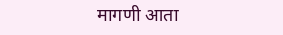मागणी आता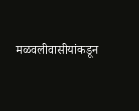मळवलीवासीयांकडून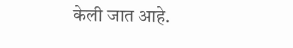केली जात आहे.